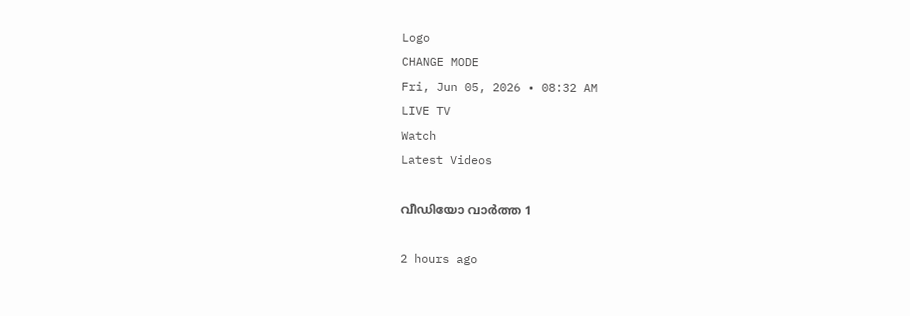Logo
CHANGE MODE
Fri, Jun 05, 2026 • 08:32 AM
LIVE TV
Watch
Latest Videos

വീഡിയോ വാർത്ത 1

2 hours ago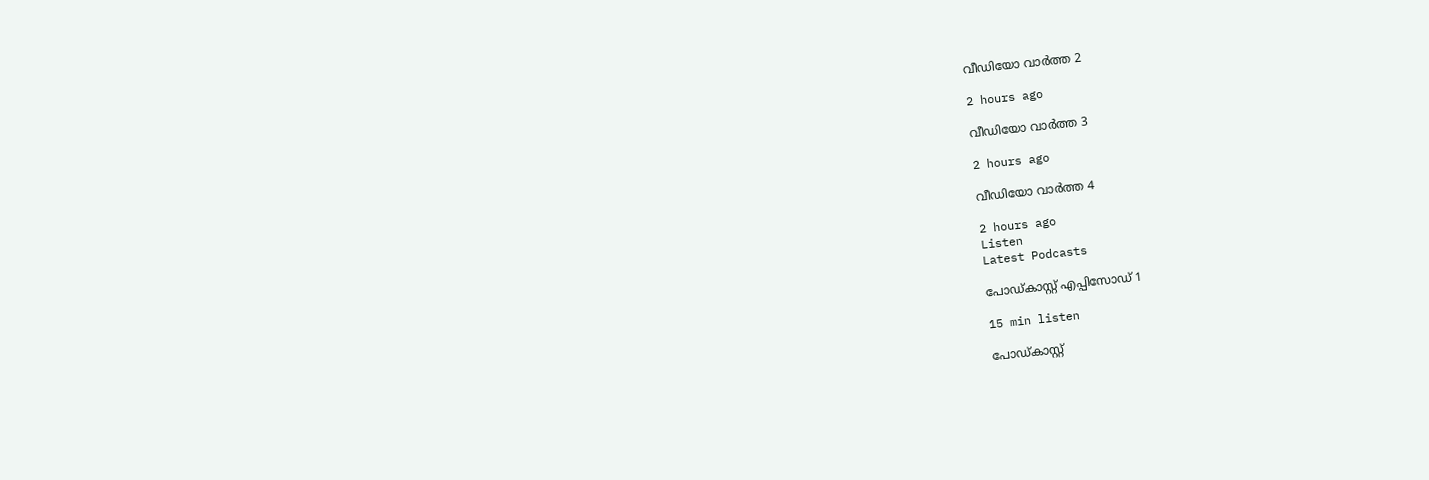വീഡിയോ വാർത്ത 2

2 hours ago

വീഡിയോ വാർത്ത 3

2 hours ago

വീഡിയോ വാർത്ത 4

2 hours ago
Listen
Latest Podcasts

പോഡ്കാസ്റ്റ് എപ്പിസോഡ് 1

15 min listen

പോഡ്കാസ്റ്റ്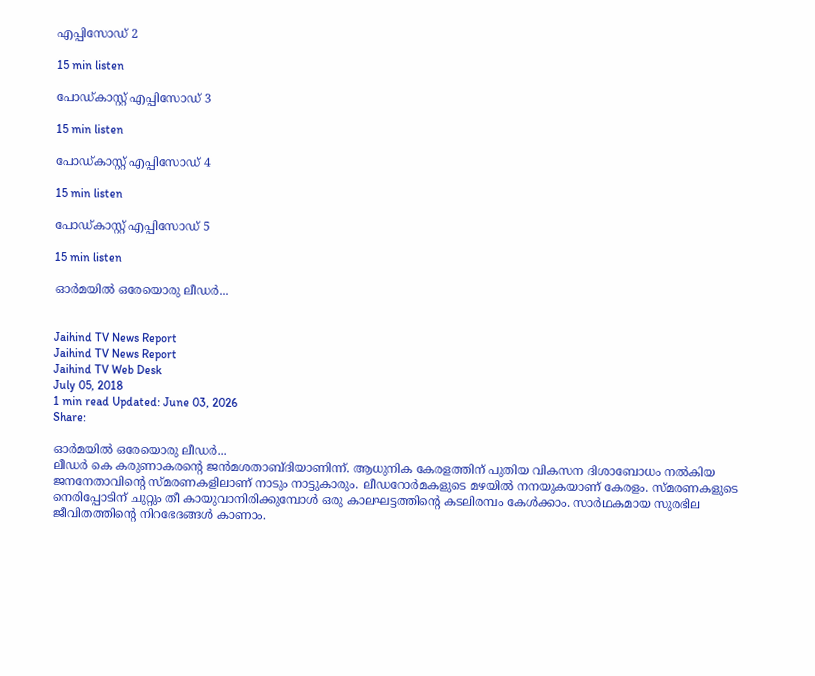എപ്പിസോഡ് 2

15 min listen

പോഡ്കാസ്റ്റ് എപ്പിസോഡ് 3

15 min listen

പോഡ്കാസ്റ്റ് എപ്പിസോഡ് 4

15 min listen

പോഡ്കാസ്റ്റ് എപ്പിസോഡ് 5

15 min listen

ഓര്‍മയില്‍ ഒരേയൊരു ലീഡര്‍...


Jaihind TV News Report
Jaihind TV News Report
Jaihind TV Web Desk
July 05, 2018
1 min read Updated: June 03, 2026
Share:

ഓര്‍മയില്‍ ഒരേയൊരു ലീഡര്‍...
ലീഡർ കെ കരുണാകരന്‍റെ ജൻമശതാബ്ദിയാണിന്ന്. ആധുനിക കേരളത്തിന് പുതിയ വികസന ദിശാബോധം നൽകിയ ജനനേതാവിന്‍റെ സ്മരണകളിലാണ് നാടും നാട്ടുകാരും. ലീഡറോർമകളുടെ മഴയിൽ നനയുകയാണ് കേരളം. സ്മരണകളുടെ നെരിപ്പോടിന് ചുറ്റും തീ കായുവാനിരിക്കുമ്പോൾ ഒരു കാലഘട്ടത്തിന്‍റെ കടലിരമ്പം കേൾക്കാം. സാർഥകമായ സുരഭില ജീവിതത്തിന്‍റെ നിറഭേദങ്ങൾ കാണാം.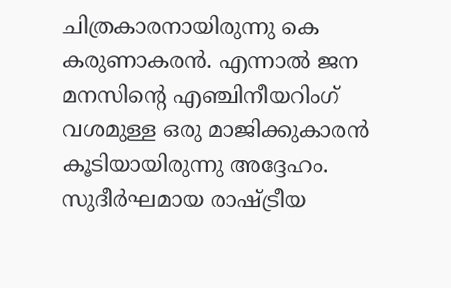ചിത്രകാരനായിരുന്നു കെ കരുണാകരൻ. എന്നാൽ ജന മനസിന്‍റെ എഞ്ചിനീയറിംഗ് വശമുള്ള ഒരു മാജിക്കുകാരൻ കൂടിയായിരുന്നു അദ്ദേഹം. സുദീർഘമായ രാഷ്ട്രീയ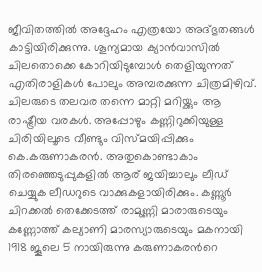ജീവിതത്തിൽ അദ്ദേഹം എത്രയോ അദ്ഭുതങ്ങൾ കാട്ടിയിരിക്കുന്നു. ശൂന്യമായ ക്യാൻവാസിൽ ചിലതൊക്കെ കോറിയിടുമ്പോൾ തെളിയുന്നത് എതിരാളികൾ പോലും അമ്പരക്കുന്ന ചിത്രമിഴിവ്. ചിലരുടെ തലവര തന്നെ മാറ്റി മറിയ്ക്കും ആ രാഷ്ട്രീയ വരകൾ. അപ്പോഴും കണ്ണിറുക്കിയുള്ള ചിരിയിലൂടെ വീണ്ടും വിസ്മയിപ്പിക്കും കെ.കരുണാകരൻ. അതുകൊണ്ടാകാം തിരഞ്ഞെടുപ്പുകളിൽ ആര് ജയിച്ചാലും ലീഡ് ചെയ്യുക ലീഡറുടെ വാക്കുകളായിരിക്കും. കണ്ണൂർ ചിറക്കൽ തെക്കേടത്ത് രാമുണ്ണി മാരാരുടെയും കണ്ണോത്ത് കല്യാണി മാരസ്യാരുടെയും മകനായി 1918 ജൂലെ 5 നായിരുന്നു കരുണാകരന്‍റെ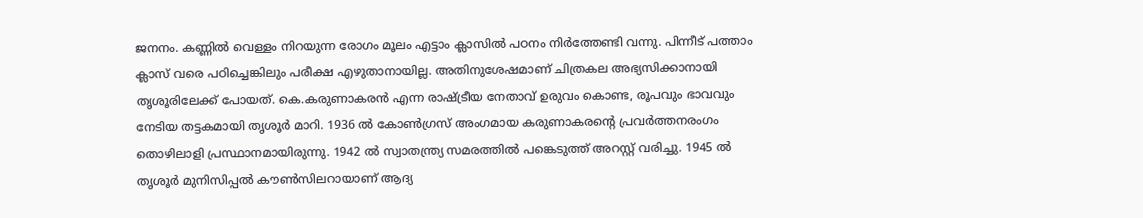ജനനം. കണ്ണിൽ വെള്ളം നിറയുന്ന രോഗം മൂലം എട്ടാം ക്ലാസിൽ പഠനം നിർത്തേണ്ടി വന്നു. പിന്നീട് പത്താം ക്ലാസ് വരെ പഠിച്ചെങ്കിലും പരീക്ഷ എഴുതാനായില്ല. അതിനുശേഷമാണ് ചിത്രകല അഭ്യസിക്കാനായി തൃശൂരിലേക്ക് പോയത്. കെ.കരുണാകരൻ എന്ന രാഷ്ട്രീയ നേതാവ് ഉരുവം കൊണ്ട, രൂപവും ഭാവവും നേടിയ തട്ടകമായി തൃശൂർ മാറി. 1936 ൽ കോൺഗ്രസ് അംഗമായ കരുണാകരന്‍റെ പ്രവർത്തനരംഗം തൊഴിലാളി പ്രസ്ഥാനമായിരുന്നു. 1942 ൽ സ്വാതന്ത്ര്യ സമരത്തിൽ പങ്കെടുത്ത് അറസ്റ്റ് വരിച്ചു. 1945 ൽ തൃശൂർ മുനിസിപ്പൽ കൗൺസിലറായാണ് ആദ്യ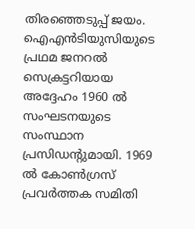തിരഞ്ഞെടുപ്പ് ജയം. ഐഎൻടിയുസിയുടെ പ്രഥമ ജനറൽ സെക്രട്ടറിയായ അദ്ദേഹം 1960 ൽ സംഘടനയുടെ സംസ്ഥാന പ്രസിഡന്‍റുമായി. 1969 ൽ കോൺഗ്രസ് പ്രവർത്തക സമിതി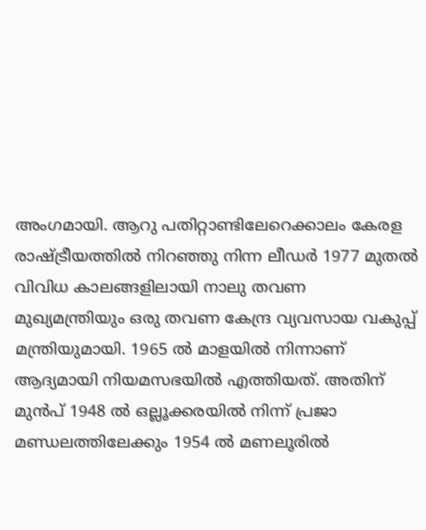അംഗമായി. ആറു പതിറ്റാണ്ടിലേറെക്കാലം കേരള രാഷ്ട്രീയത്തിൽ നിറഞ്ഞു നിന്ന ലീഡർ 1977 മുതൽ വിവിധ കാലങ്ങളിലായി നാലു തവണ മുഖ്യമന്ത്രിയും ഒരു തവണ കേന്ദ്ര വ്യവസായ വകുപ്പ് മന്ത്രിയുമായി. 1965 ൽ മാളയിൽ നിന്നാണ് ആദ്യമായി നിയമസഭയിൽ എത്തിയത്. അതിന് മുൻപ് 1948 ൽ ഒല്ലൂക്കരയിൽ നിന്ന് പ്രജാ മണ്ഡലത്തിലേക്കും 1954 ൽ മണലൂരിൽ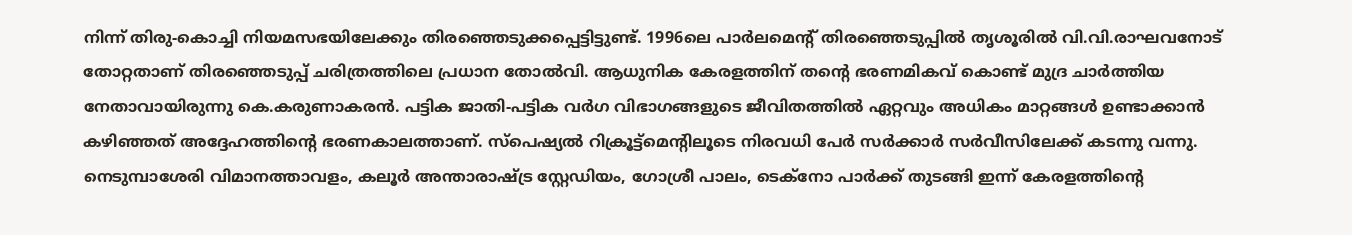നിന്ന് തിരു-കൊച്ചി നിയമസഭയിലേക്കും തിരഞ്ഞെടുക്കപ്പെട്ടിട്ടുണ്ട്. 1996ലെ പാർലമെന്‍റ് തിരഞ്ഞെടുപ്പിൽ തൃശൂരിൽ വി.വി.രാഘവനോട് തോറ്റതാണ് തിരഞ്ഞെടുപ്പ് ചരിത്രത്തിലെ പ്രധാന തോൽവി. ആധുനിക കേരളത്തിന് തന്‍റെ ഭരണമികവ് കൊണ്ട് മുദ്ര ചാർത്തിയ നേതാവായിരുന്നു കെ.കരുണാകരൻ. പട്ടിക ജാതി-പട്ടിക വർഗ വിഭാഗങ്ങളുടെ ജീവിതത്തിൽ ഏറ്റവും അധികം മാറ്റങ്ങൾ ഉണ്ടാക്കാൻ കഴിഞ്ഞത് അദ്ദേഹത്തിന്റെ ഭരണകാലത്താണ്. സ്‌പെഷ്യൽ റിക്രൂട്ട്‌മെന്‍റിലൂടെ നിരവധി പേർ സർക്കാർ സർവീസിലേക്ക് കടന്നു വന്നു. നെടുമ്പാശേരി വിമാനത്താവളം, കലൂർ അന്താരാഷ്ട്ര സ്റ്റേഡിയം, ഗോശ്രീ പാലം, ടെക്‌നോ പാർക്ക് തുടങ്ങി ഇന്ന് കേരളത്തിന്‍റെ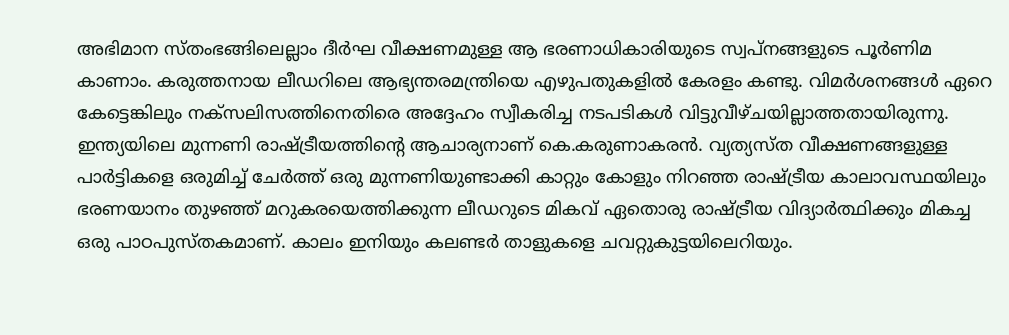അഭിമാന സ്തംഭങ്ങിലെല്ലാം ദീർഘ വീക്ഷണമുള്ള ആ ഭരണാധികാരിയുടെ സ്വപ്നങ്ങളുടെ പൂർണിമ കാണാം. കരുത്തനായ ലീഡറിലെ ആഭ്യന്തരമന്ത്രിയെ എഴുപതുകളിൽ കേരളം കണ്ടു. വിമർശനങ്ങൾ ഏറെ കേട്ടെങ്കിലും നക്‌സലിസത്തിനെതിരെ അദ്ദേഹം സ്വീകരിച്ച നടപടികൾ വിട്ടുവീഴ്ചയില്ലാത്തതായിരുന്നു. ഇന്ത്യയിലെ മുന്നണി രാഷ്ട്രീയത്തിന്‍റെ ആചാര്യനാണ് കെ.കരുണാകരൻ. വ്യത്യസ്ത വീക്ഷണങ്ങളുള്ള പാർട്ടികളെ ഒരുമിച്ച് ചേർത്ത് ഒരു മുന്നണിയുണ്ടാക്കി കാറ്റും കോളും നിറഞ്ഞ രാഷ്ട്രീയ കാലാവസ്ഥയിലും ഭരണയാനം തുഴഞ്ഞ് മറുകരയെത്തിക്കുന്ന ലീഡറുടെ മികവ് ഏതൊരു രാഷ്ട്രീയ വിദ്യാർത്ഥിക്കും മികച്ച ഒരു പാഠപുസ്തകമാണ്. കാലം ഇനിയും കലണ്ടർ താളുകളെ ചവറ്റുകുട്ടയിലെറിയും.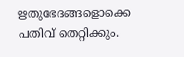ഋതുഭേദങ്ങളൊക്കെ പതിവ് തെറ്റിക്കും.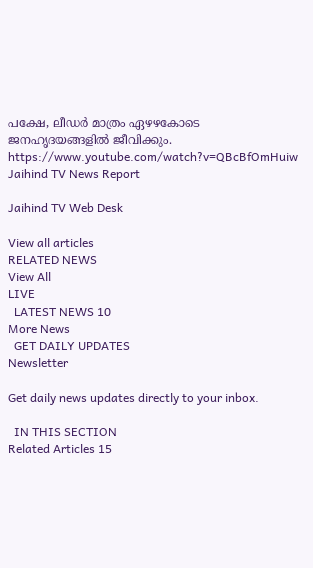പക്ഷേ, ലീഡർ മാത്രം ഏഴഴകോടെ ജനഹൃദയങ്ങളിൽ ജീവിക്കും. https://www.youtube.com/watch?v=QBcBfOmHuiw
Jaihind TV News Report

Jaihind TV Web Desk

View all articles
RELATED NEWS
View All
LIVE
  LATEST NEWS 10
More News
  GET DAILY UPDATES
Newsletter

Get daily news updates directly to your inbox.

  IN THIS SECTION
Related Articles 15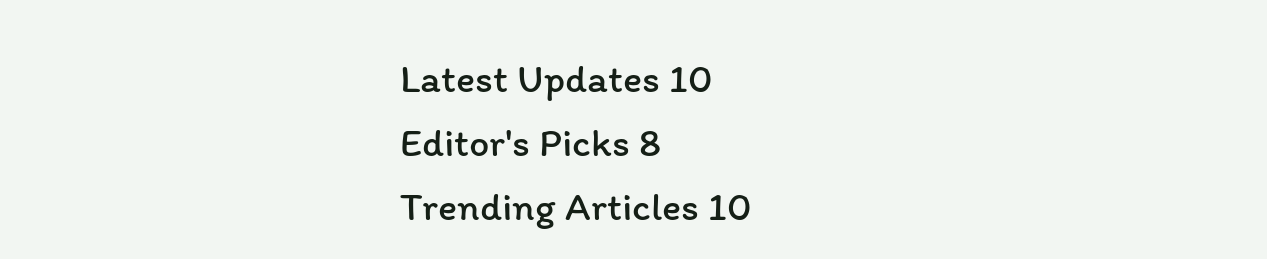Latest Updates 10
Editor's Picks 8
Trending Articles 10